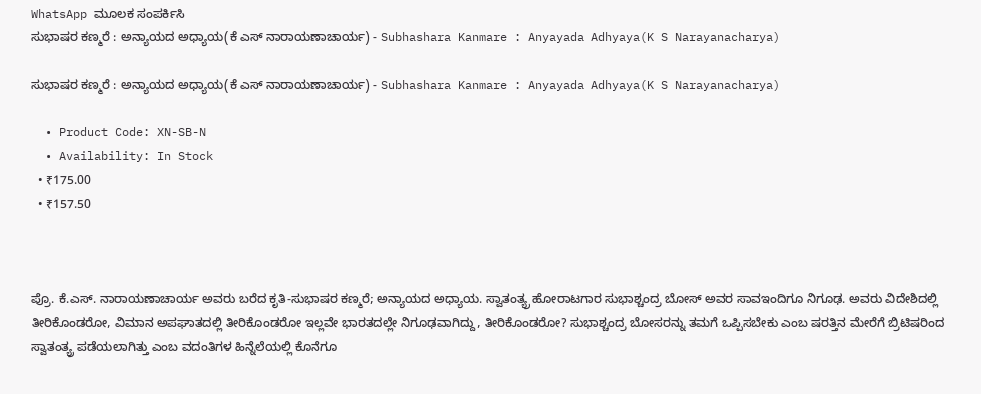WhatsApp ಮೂಲಕ ಸಂಪರ್ಕಿಸಿ
ಸುಭಾಷರ ಕಣ್ಮರೆ : ಅನ್ಯಾಯದ ಅಧ್ಯಾಯ(ಕೆ ಎಸ್ ನಾರಾಯಣಾಚಾರ್ಯ) - Subhashara Kanmare : Anyayada Adhyaya(K S Narayanacharya)

ಸುಭಾಷರ ಕಣ್ಮರೆ : ಅನ್ಯಾಯದ ಅಧ್ಯಾಯ(ಕೆ ಎಸ್ ನಾರಾಯಣಾಚಾರ್ಯ) - Subhashara Kanmare : Anyayada Adhyaya(K S Narayanacharya)

  • Product Code: XN-SB-N
  • Availability: In Stock
  • ₹175.00
  • ₹157.50



ಪ್ರೊ. ಕೆ.ಎಸ್. ನಾರಾಯಣಾಚಾರ್ಯ ಅವರು ಬರೆದ ಕೃತಿ-ಸುಭಾಷರ ಕಣ್ಮರೆ; ಅನ್ಯಾಯದ ಅಧ್ಯಾಯ. ಸ್ವಾತಂತ್ಯ್ರ ಹೋರಾಟಗಾರ ಸುಭಾಶ್ಚಂದ್ರ ಬೋಸ್ ಅವರ ಸಾವಇಂದಿಗೂ ನಿಗೂಢ. ಅವರು ವಿದೇಶಿದಲ್ಲಿ ತೀರಿಕೊಂಡರೋ, ವಿಮಾನ ಅಪಘಾತದಲ್ಲಿ ತೀರಿಕೊಂಡರೋ ಇಲ್ಲವೇ ಭಾರತದಲ್ಲೇ ನಿಗೂಢವಾಗಿದ್ದು, ತೀರಿಕೊಂಡರೋ? ಸುಭಾಶ್ಚಂದ್ರ ಬೋಸರನ್ನು ತಮಗೆ ಒಪ್ಪಿಸಬೇಕು ಎಂಬ ಷರತ್ತಿನ ಮೇರೆಗೆ ಬ್ರಿಟಿಷರಿಂದ ಸ್ವಾತಂತ್ಯ್ರ ಪಡೆಯಲಾಗಿತ್ತು ಎಂಬ ವದಂತಿಗಳ ಹಿನ್ನೆಲೆಯಲ್ಲಿ ಕೊನೆಗೂ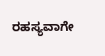ರಹಸ್ಯವಾಗೇ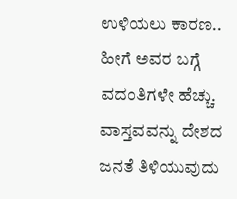ಉಳಿಯಲು ಕಾರಣ.. ಹೀಗೆ ಅವರ ಬಗ್ಗೆ ವದಂತಿಗಳೇ ಹೆಚ್ಚು. ವಾಸ್ತವವನ್ನು ದೇಶದ ಜನತೆ ತಿಳಿಯುವುದು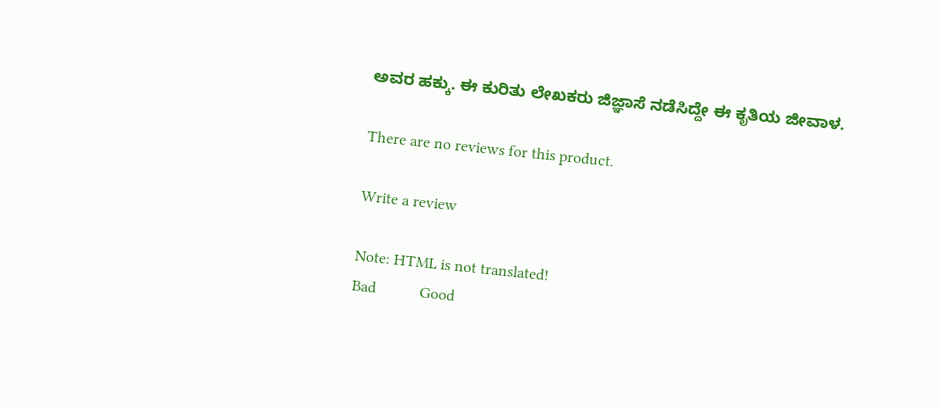ಅವರ ಹಕ್ಕು. ಈ ಕುರಿತು ಲೇಖಕರು ಜಿಜ್ಞಾಸೆ ನಡೆಸಿದ್ದೇ ಈ ಕೃತಿಯ ಜೀವಾಳ.

There are no reviews for this product.

Write a review

Note: HTML is not translated!
Bad           Good